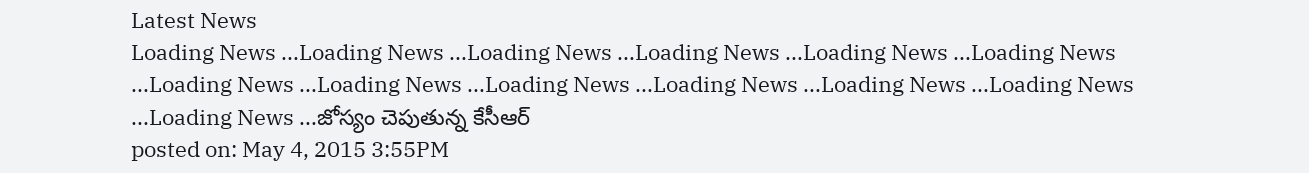Latest News
Loading News ...Loading News ...Loading News ...Loading News ...Loading News ...Loading News ...Loading News ...Loading News ...Loading News ...Loading News ...Loading News ...Loading News ...Loading News ...జోస్యం చెపుతున్న కేసీఆర్
posted on: May 4, 2015 3:55PM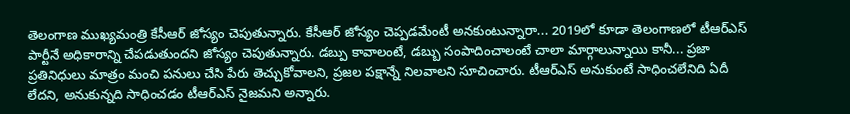తెలంగాణ ముఖ్యమంత్రి కేసీఆర్ జోస్యం చెపుతున్నారు. కేసీఆర్ జోస్యం చెప్పడమేంటీ అనకుంటున్నారా... 2019లో కూడా తెలంగాణలో టీఆర్ఎస్ పార్టీనే అధికారాన్ని చేపడుతుందని జోస్యం చెపుతున్నారు. డబ్పు కావాలంటే, డబ్బు సంపాదించాలంటే చాలా మార్గాలున్నాయి కానీ... ప్రజా ప్రతినిధులు మాత్రం మంచి పనులు చేసి పేరు తెచ్చుకోవాలని, ప్రజల పక్షాన్నే నిలవాలని సూచించారు. టీఆర్ఎస్ అనుకుంటే సాధించలేనిది ఏదీ లేదని, అనుకున్నది సాధించడం టీఆర్ఎస్ నైజమని అన్నారు.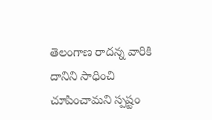తెలంగాణ రాదన్న వారికి దానిని సాధించి చూపించామని స్పష్టం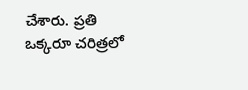చేశారు. ప్రతి ఒక్కరూ చరిత్రలో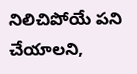నిలిచిపోయే పని చేయాలని,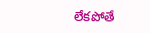లేకపోతే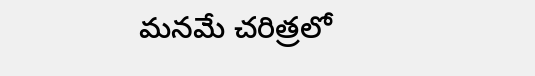మనమే చరిత్రలో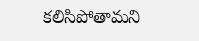కలిసిపోతామని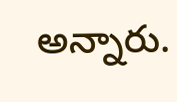అన్నారు.